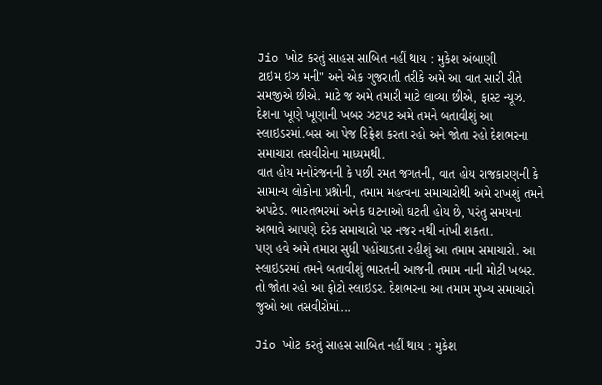Jio ખોટ કરતું સાહસ સાબિત નહીં થાય : મુકેશ અંબાણી
ટાઇમ ઇઝ મની" અને એક ગુજરાતી તરીકે અમે આ વાત સારી રીતે સમજીએ છીએ. માટે જ અમે તમારી માટે લાવ્યા છીએ, ફાસ્ટ ન્યૂઝ. દેશના ખૂણે ખૂણાની ખબર ઝટપટ અમે તમને બતાવીશું આ સ્લાઇડરમાં.બસ આ પેજ રિફ્રેશ કરતા રહો અને જોતા રહો દેશભરના સમાચારા તસવીરોના માધ્યમથી.
વાત હોય મનોરંજનની કે પછી રમત જગતની, વાત હોય રાજકારણની કે સામાન્ય લોકોના પ્રશ્નોની, તમામ મહત્વના સમાચારોથી અમે રાખશું તમને અપટેડ. ભારતભરમાં અનેક ઘટનાઓ ઘટતી હોય છે, પરંતુ સમયના અભાવે આપણે દરેક સમાચારો પર નજર નથી નાંખી શકતા.
પણ હવે અમે તમારા સુધી પહોંચાડતા રહીશું આ તમામ સમાચારો. આ સ્લાઇડરમાં તમને બતાવીશું ભારતની આજની તમામ નાની મોટી ખબર. તો જોતા રહો આ ફોટો સ્લાઇડર. દેશભરના આ તમામ મુખ્ય સમાચારો જુઓ આ તસવીરોમાં...

Jio ખોટ કરતું સાહસ સાબિત નહીં થાય : મુકેશ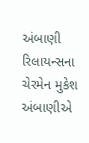અંબાણી
રિલાયન્સના ચેરમેન મુકેશ અંબાણીએ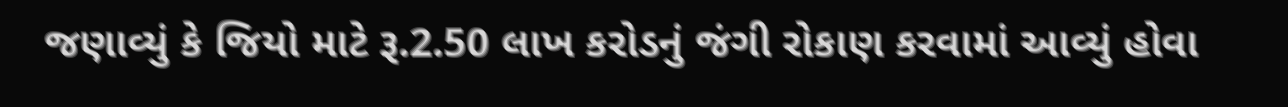જણાવ્યું કે જિયો માટે રૂ.2.50 લાખ કરોડનું જંગી રોકાણ કરવામાં આવ્યું હોવા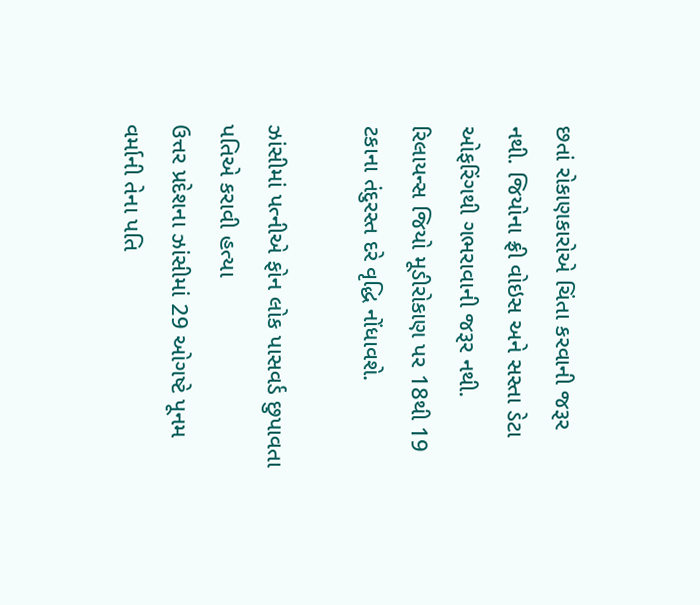છતાં રોકાણકારોએ ચિંતા કરવાની જરૂર નથી. જિયોના ફ્રી વોઇસ અને સસ્તા ડેટા ઓફરિંગથી ગભરાવાની જરૂર નથી. રિલાયન્સ જિયો મૂડીરોકાણ પર 18થી 19 ટકાના તંદુરસ્ત દરે વૃદ્ધિ નોંધાવશે.

ઝાંસીમાં પત્નીએ ફોન લોક પાસવર્ડ છુપાવતા પતિએ કરાવી હત્યા
ઉત્તર પ્રદેશના ઝાંસીમાં 29 ઓગષ્ટે પૂનમ વર્માની તેના પતિ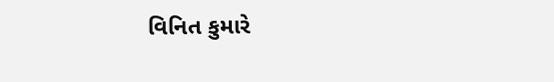વિનિત કુમારે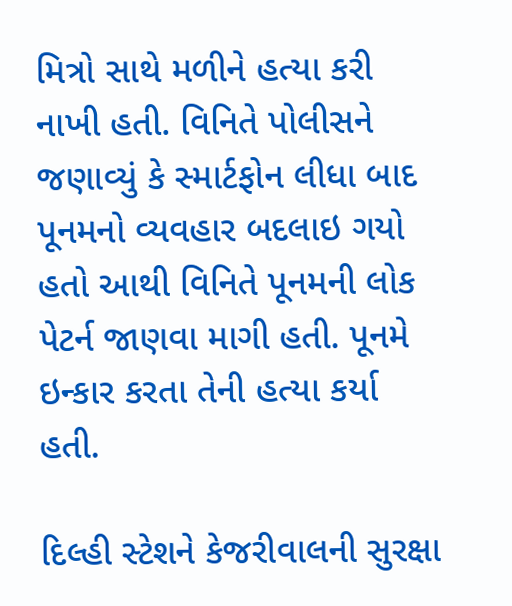મિત્રો સાથે મળીને હત્યા કરી નાખી હતી. વિનિતે પોલીસને જણાવ્યું કે સ્માર્ટફોન લીધા બાદ પૂનમનો વ્યવહાર બદલાઇ ગયો હતો આથી વિનિતે પૂનમની લોક પેટર્ન જાણવા માગી હતી. પૂનમે ઇન્કાર કરતા તેની હત્યા કર્યા હતી.

દિલ્હી સ્ટેશને કેજરીવાલની સુરક્ષા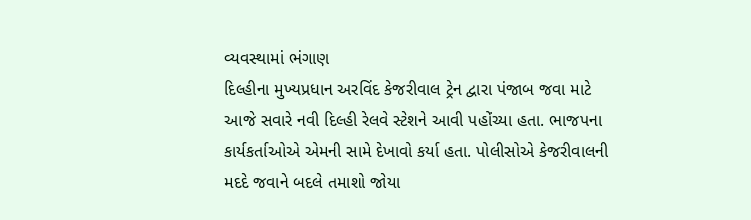વ્યવસ્થામાં ભંગાણ
દિલ્હીના મુખ્યપ્રધાન અરવિંદ કેજરીવાલ ટ્રેન દ્વારા પંજાબ જવા માટે આજે સવારે નવી દિલ્હી રેલવે સ્ટેશને આવી પહોંચ્યા હતા. ભાજપના કાર્યકર્તાઓએ એમની સામે દેખાવો કર્યા હતા. પોલીસોએ કેજરીવાલની મદદે જવાને બદલે તમાશો જોયા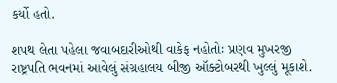કર્યો હતો.

શપથ લેતા પહેલા જવાબદારીઓથી વાકેફ નહોતોઃ પ્રણવ મુખરજી
રાષ્ટ્રપતિ ભવનમાં આવેલું સંગ્રહાલય બીજી ઑક્ટોબરથી ખુલ્લું મૂકાશે.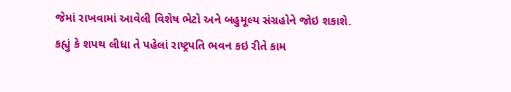જેમાં રાખવામાં આવેલી વિશેષ ભેટો અને બહુમૂલ્ય સંગ્રહોને જોઇ શકાશે. કહ્યું કે શપથ લીધા તે પહેલાં રાષ્ટ્રપતિ ભવન કઇ રીતે કામ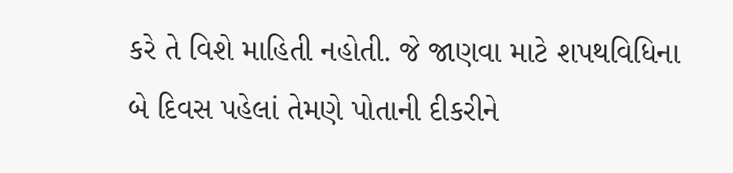કરે તે વિશે માહિતી નહોતી. જે જાણવા માટે શપથવિધિના બે દિવસ પહેલાં તેમણે પોતાની દીકરીને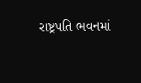રાષ્ટ્રપતિ ભવનમાં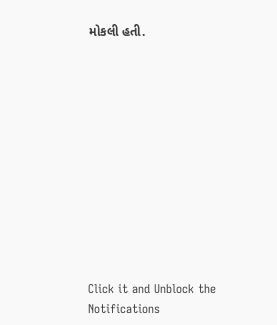મોકલી હતી.












Click it and Unblock the Notifications